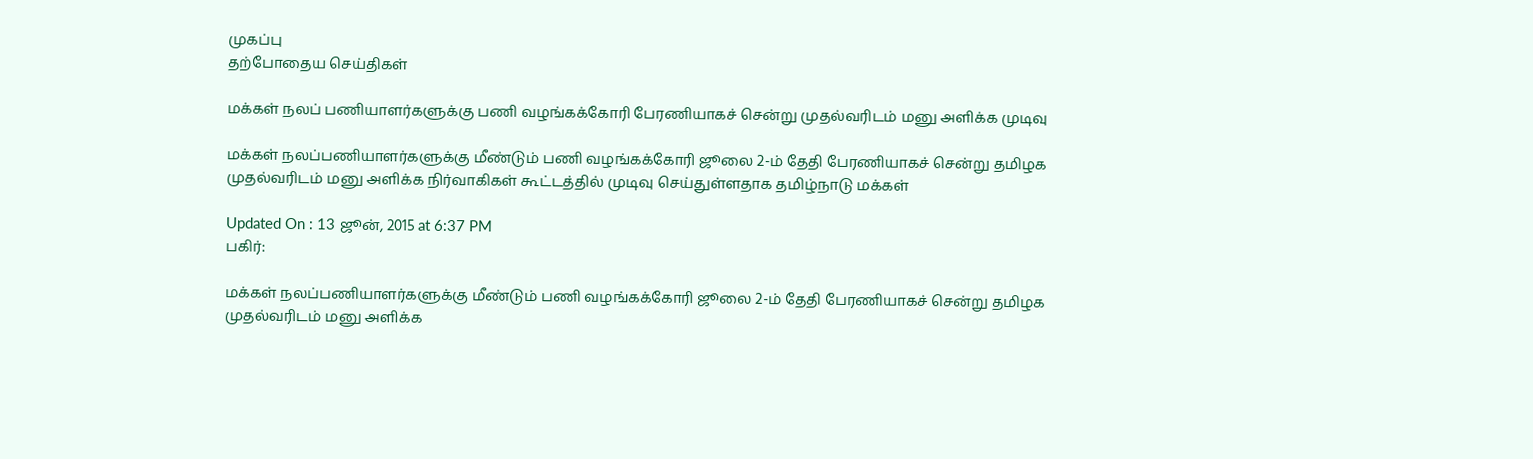முகப்பு
தற்போதைய செய்திகள்

மக்கள் நலப் பணியாளர்களுக்கு பணி வழங்கக்கோரி பேரணியாகச் சென்று முதல்வரிடம் மனு அளிக்க முடிவு

மக்கள் நலப்பணியாளர்களுக்கு மீண்டும் பணி வழங்கக்கோரி ஜூலை 2-ம் தேதி பேரணியாகச் சென்று தமிழக முதல்வரிடம் மனு அளிக்க நிர்வாகிகள் கூட்டத்தில் முடிவு செய்துள்ளதாக தமிழ்நாடு மக்கள்

Updated On : 13 ஜூன், 2015 at 6:37 PM
பகிர்:

மக்கள் நலப்பணியாளர்களுக்கு மீண்டும் பணி வழங்கக்கோரி ஜூலை 2-ம் தேதி பேரணியாகச் சென்று தமிழக முதல்வரிடம் மனு அளிக்க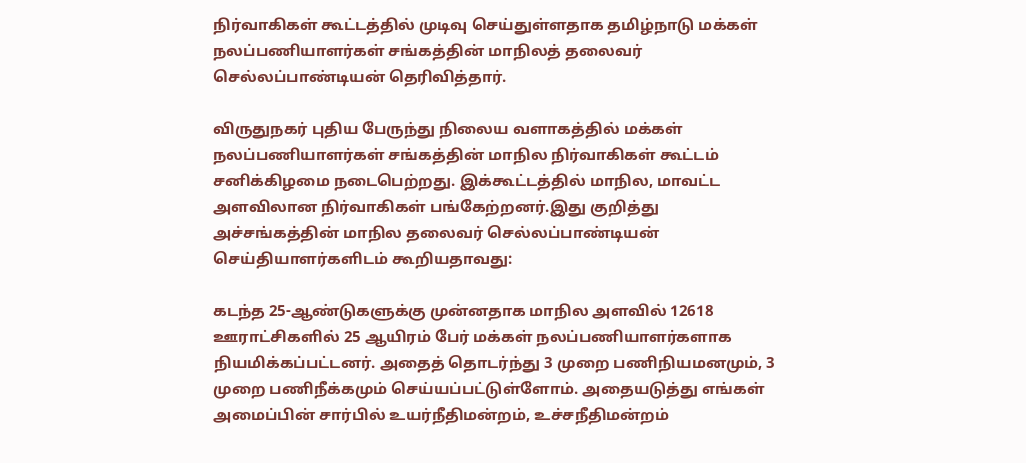நிர்வாகிகள் கூட்டத்தில் முடிவு செய்துள்ளதாக தமிழ்நாடு மக்கள் நலப்பணியாளர்கள் சங்கத்தின் மாநிலத் தலைவர் செல்லப்பாண்டியன் தெரிவித்தார்.

விருதுநகர் புதிய பேருந்து நிலைய வளாகத்தில் மக்கள் நலப்பணியாளர்கள் சங்கத்தின் மாநில நிர்வாகிகள் கூட்டம் சனிக்கிழமை நடைபெற்றது. இக்கூட்டத்தில் மாநில, மாவட்ட அளவிலான நிர்வாகிகள் பங்கேற்றனர்.இது குறித்து அச்சங்கத்தின் மாநில தலைவர் செல்லப்பாண்டியன் செய்தியாளர்களிடம் கூறியதாவது:

கடந்த 25-ஆண்டுகளுக்கு முன்னதாக மாநில அளவில் 12618 ஊராட்சிகளில் 25 ஆயிரம் பேர் மக்கள் நலப்பணியாளர்களாக நியமிக்கப்பட்டனர். அதைத் தொடர்ந்து 3 முறை பணிநியமனமும், 3 முறை பணிநீக்கமும் செய்யப்பட்டுள்ளோம். அதையடுத்து எங்கள் அமைப்பின் சார்பில் உயர்நீதிமன்றம், உச்சநீதிமன்றம்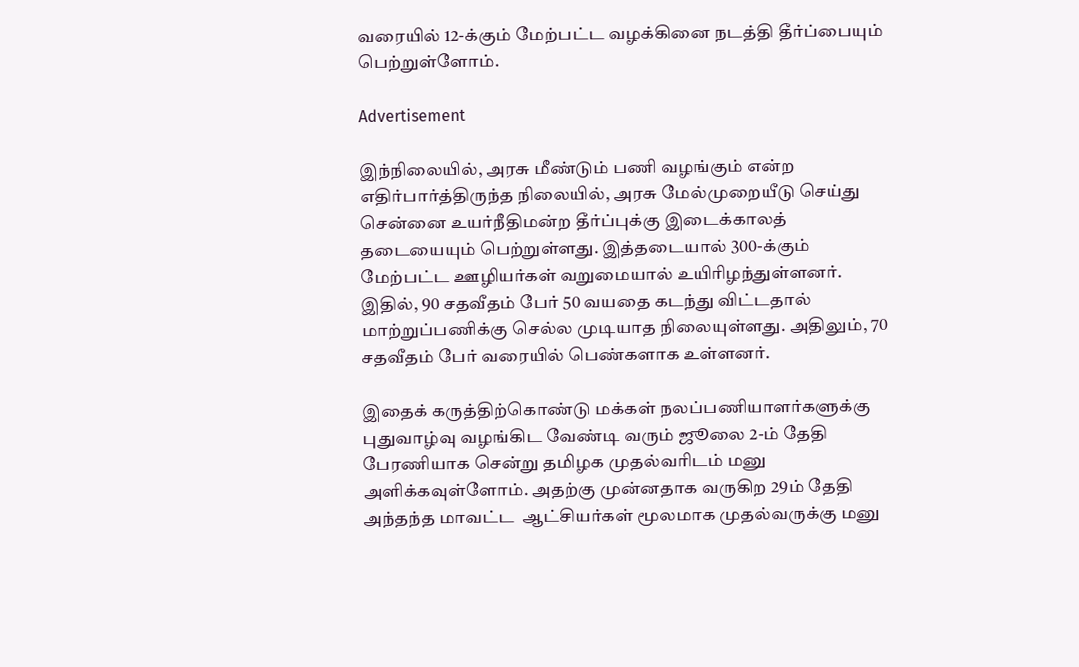வரையில் 12-க்கும் மேற்பட்ட வழக்கினை நடத்தி தீர்ப்பையும் பெற்றுள்ளோம்.

Advertisement

இந்நிலையில், அரசு மீண்டும் பணி வழங்கும் என்ற எதிர்பார்த்திருந்த நிலையில், அரசு மேல்முறையீடு செய்து சென்னை உயர்நீதிமன்ற தீர்ப்புக்கு இடைக்காலத் தடையையும் பெற்றுள்ளது. இத்தடையால் 300-க்கும் மேற்பட்ட ஊழியர்கள் வறுமையால் உயிரிழந்துள்ளனர். இதில், 90 சதவீதம் பேர் 50 வயதை கடந்து விட்டதால் மாற்றுப்பணிக்கு செல்ல முடியாத நிலையுள்ளது. அதிலும், 70 சதவீதம் பேர் வரையில் பெண்களாக உள்ளனர்.

இதைக் கருத்திற்கொண்டு மக்கள் நலப்பணியாளர்களுக்கு புதுவாழ்வு வழங்கிட வேண்டி வரும் ஜூலை 2-ம் தேதி பேரணியாக சென்று தமிழக முதல்வரிடம் மனு அளிக்கவுள்ளோம். அதற்கு முன்னதாக வருகிற 29ம் தேதி அந்தந்த மாவட்ட  ஆட்சியர்கள் மூலமாக முதல்வருக்கு மனு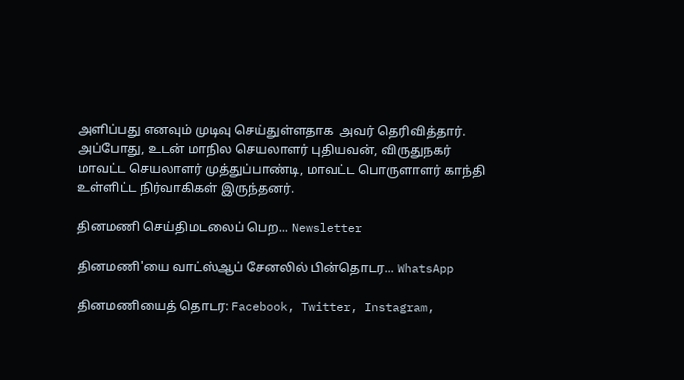அளிப்பது எனவும் முடிவு செய்துள்ளதாக  அவர் தெரிவித்தார். அப்போது, உடன் மாநில செயலாளர் புதியவன், விருதுநகர்  மாவட்ட செயலாளர் முத்துப்பாண்டி, மாவட்ட பொருளாளர் காந்தி உள்ளிட்ட நிர்வாகிகள் இருந்தனர்.

தினமணி செய்திமடலைப் பெற... Newsletter

தினமணி'யை வாட்ஸ்ஆப் சேனலில் பின்தொடர... WhatsApp

தினமணியைத் தொடர: Facebook, Twitter, Instagram,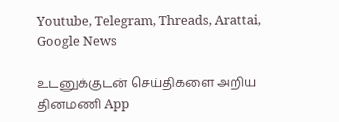Youtube, Telegram, Threads, Arattai, Google News

உடனுக்குடன் செய்திகளை அறிய தினமணி App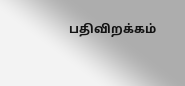பதிவிறக்கம்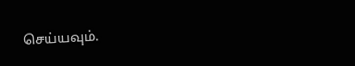செய்யவும்.